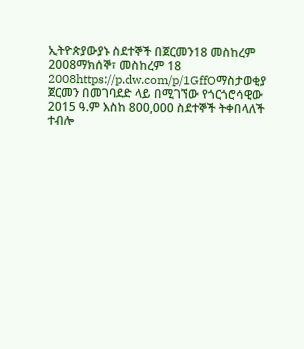ኢትዮጵያውያኑ ስደተኞች በጀርመን18 መስከረም 2008ማክሰኞ፣ መስከረም 18 2008https://p.dw.com/p/1GffOማስታወቂያ ጀርመን በመገባደድ ላይ በሚገኘው የጎርጎሮሳዊው 2015 ዓ.ም እስከ 800,000 ስደተኞች ትቀበላለች ተብሎ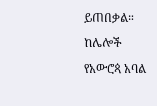ይጠበቃል። ከሌሎች የአውሮጳ አባል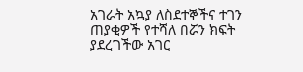አገራት አኳያ ለስደተኞችና ተገን ጠያቂዎች የተሻለ በሯን ክፍት ያደረገችው አገር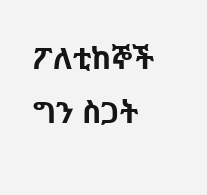ፖለቲከኞች ግን ስጋት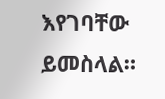እየገባቸው ይመስላል።